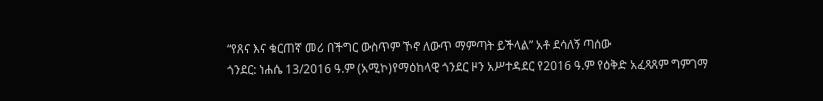“የጸና እና ቁርጠኛ መሪ በችግር ውስጥም ኾኖ ለውጥ ማምጣት ይችላል” አቶ ደሳለኝ ጣሰው
ጎንደር: ነሐሴ 13/2016 ዓ.ም (አሚኮ)የማዕከላዊ ጎንደር ዞን አሥተዳደር የ2016 ዓ.ም የዕቅድ አፈጻጸም ግምገማ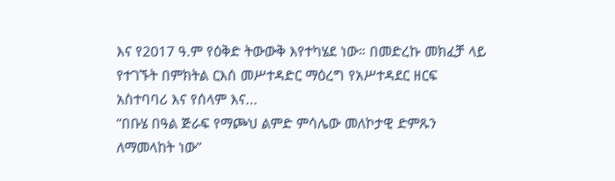እና የ2017 ዓ.ም የዕቅድ ትውውቅ እየተካሄደ ነው። በመድረኩ መክፈቻ ላይ የተገኙት በምክትል ርእሰ መሥተዳድር ማዕረግ የአሥተዳደር ዘርፍ አስተባባሪ እና የሰላም እና...
“በቡሄ በዓል ጅራፍ የማጮህ ልምድ ምሳሌው መለኮታዊ ድምጹን ለማመላከት ነው”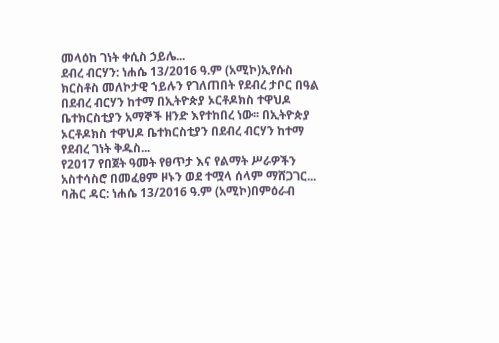መላዕከ ገነት ቀሲስ ኃይሌ...
ደብረ ብርሃን: ነሐሴ 13/2016 ዓ.ም (አሚኮ)ኢየሱስ ክርስቶስ መለኮታዊ ኀይሉን የገለጠበት የደብረ ታቦር በዓል በደብረ ብርሃን ከተማ በኢትዮጵያ ኦርቶዶክስ ተዋህዶ ቤተክርስቲያን አማኞች ዘንድ እየተከበረ ነው፡፡ በኢትዮጵያ ኦርቶዶክስ ተዋህዶ ቤተክርስቲያን በደብረ ብርሃን ከተማ የደብረ ገነት ቅዱስ...
የ2017 የበጀት ዓመት የፀጥታ እና የልማት ሥራዎችን አስተሳስሮ በመፈፀም ዞኑን ወደ ተሟላ ሰላም ማሸጋገር...
ባሕር ዳር: ነሐሴ 13/2016 ዓ.ም (አሚኮ)በምዕራብ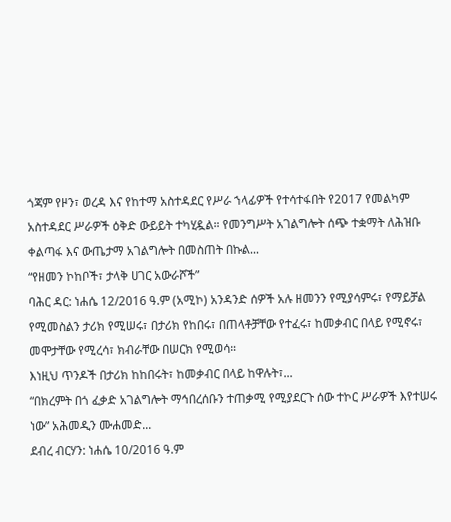ጎጃም የዞን፣ ወረዳ እና የከተማ አስተዳደር የሥራ ኀላፊዎች የተሳተፋበት የ2017 የመልካም አስተዳደር ሥራዎች ዕቅድ ውይይት ተካሂዷል። የመንግሥት አገልግሎት ሰጭ ተቋማት ለሕዝቡ ቀልጣፋ እና ውጤታማ አገልግሎት በመስጠት በኩል...
“የዘመን ኮከቦች፣ ታላቅ ሀገር አውራሾች”
ባሕር ዳር: ነሐሴ 12/2016 ዓ.ም (አሚኮ) አንዳንድ ሰዎች አሉ ዘመንን የሚያሳምሩ፣ የማይቻል የሚመስልን ታሪክ የሚሠሩ፣ በታሪክ የከበሩ፣ በጠላቶቻቸው የተፈሩ፣ ከመቃብር በላይ የሚኖሩ፣ መሞታቸው የሚረሳ፣ ክብራቸው በሠርክ የሚወሳ።
እነዚህ ጥንዶች በታሪክ ከከበሩት፣ ከመቃብር በላይ ከዋሉት፣...
“በክረምት በጎ ፈቃድ አገልግሎት ማኅበረሰቡን ተጠቃሚ የሚያደርጉ ሰው ተኮር ሥራዎች እየተሠሩ ነው” አሕመዲን ሙሐመድ...
ደብረ ብርሃን: ነሐሴ 10/2016 ዓ.ም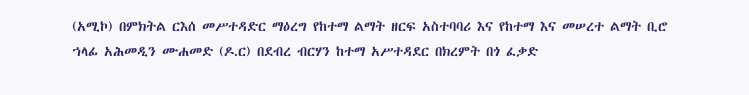(አሚኮ) በምክትል ርእሰ መሥተዳድር ማዕረግ የከተማ ልማት ዘርፍ አስተባባሪ እና የከተማ እና መሠረተ ልማት ቢሮ ኀላፊ አሕመዲን ሙሐመድ (ዶ.ር) በደብረ ብርሃን ከተማ አሥተዳደር በክረምት በጎ ፈቃድ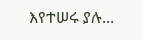እየተሠሩ ያሉ...